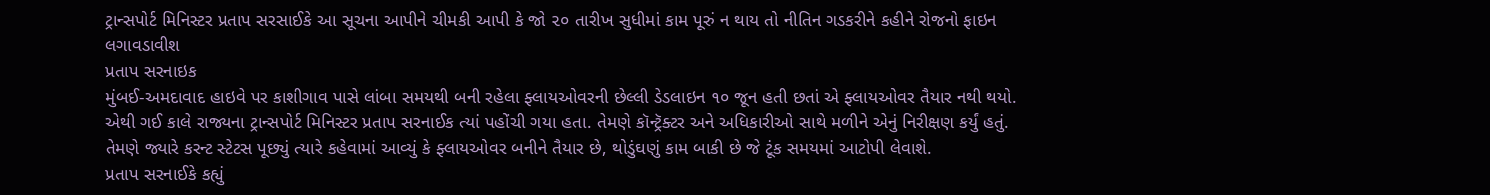ટ્રાન્સપોર્ટ મિનિસ્ટર પ્રતાપ સરસાઈકે આ સૂચના આપીને ચીમકી આપી કે જો ૨૦ તારીખ સુધીમાં કામ પૂરું ન થાય તો નીતિન ગડકરીને કહીને રોજનો ફાઇન લગાવડાવીશ
પ્રતાપ સરનાઇક
મુંબઈ-અમદાવાદ હાઇવે પર કાશીગાવ પાસે લાંબા સમયથી બની રહેલા ફ્લાયઓવરની છેલ્લી ડેડલાઇન ૧૦ જૂન હતી છતાં એ ફ્લાયઓવર તૈયાર નથી થયો. એથી ગઈ કાલે રાજ્યના ટ્રાન્સપોર્ટ મિનિસ્ટર પ્રતાપ સરનાઈક ત્યાં પહોંચી ગયા હતા. તેમણે કૉન્ટ્રૅક્ટર અને અધિકારીઓ સાથે મળીને એનું નિરીક્ષણ કર્યું હતું. તેમણે જ્યારે કરન્ટ સ્ટેટસ પૂછ્યું ત્યારે કહેવામાં આવ્યું કે ફ્લાયઓવર બનીને તૈયાર છે, થોડુંઘણું કામ બાકી છે જે ટૂંક સમયમાં આટોપી લેવાશે.
પ્રતાપ સરનાઈકે કહ્યું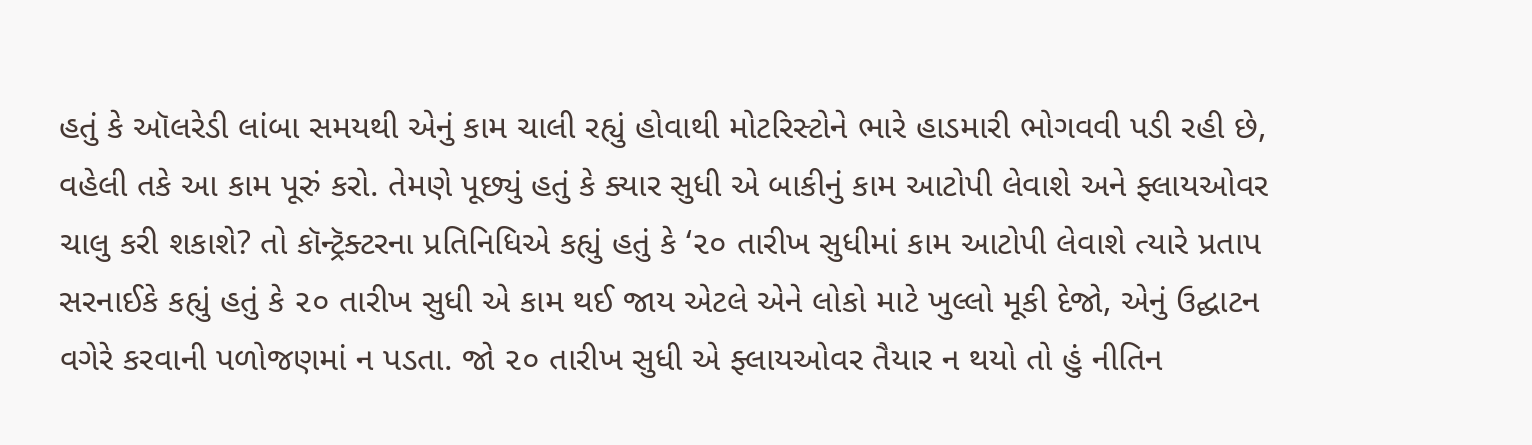હતું કે ઑલરેડી લાંબા સમયથી એનું કામ ચાલી રહ્યું હોવાથી મોટરિસ્ટોને ભારે હાડમારી ભોગવવી પડી રહી છે, વહેલી તકે આ કામ પૂરું કરો. તેમણે પૂછ્યું હતું કે ક્યાર સુધી એ બાકીનું કામ આટોપી લેવાશે અને ફ્લાયઓવર ચાલુ કરી શકાશે? તો કૉન્ટ્રૅક્ટરના પ્રતિનિધિએ કહ્યું હતું કે ‘૨૦ તારીખ સુધીમાં કામ આટોપી લેવાશે ત્યારે પ્રતાપ સરનાઈકે કહ્યું હતું કે ૨૦ તારીખ સુધી એ કામ થઈ જાય એટલે એને લોકો માટે ખુલ્લો મૂકી દેજો, એનું ઉદ્ઘાટન વગેરે કરવાની પળોજણમાં ન પડતા. જો ૨૦ તારીખ સુધી એ ફ્લાયઓવર તૈયાર ન થયો તો હું નીતિન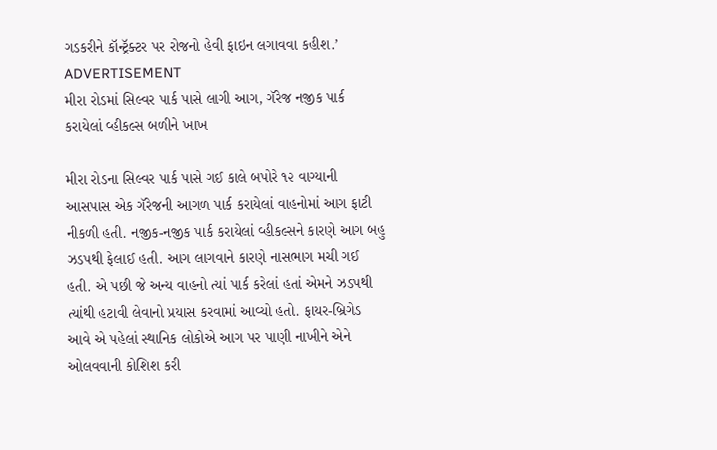ગડકરીને કૉન્ટ્રૅક્ટર પર રોજનો હેવી ફાઇન લગાવવા કહીશ.’
ADVERTISEMENT
મીરા રોડમાં સિલ્વર પાર્ક પાસે લાગી આગ, ગૅરેજ નજીક પાર્ક કરાયેલાં વ્હીકલ્સ બળીને ખાખ

મીરા રોડના સિલ્વર પાર્ક પાસે ગઈ કાલે બપોરે ૧૨ વાગ્યાની આસપાસ એક ગૅરેજની આગળ પાર્ક કરાયેલાં વાહનોમાં આગ ફાટી નીકળી હતી. નજીક-નજીક પાર્ક કરાયેલાં વ્હીકલ્સને કારણે આગ બહુ ઝડપથી ફેલાઈ હતી. આગ લાગવાને કારણે નાસભાગ મચી ગઈ હતી. એ પછી જે અન્ય વાહનો ત્યાં પાર્ક કરેલાં હતાં એમને ઝડપથી ત્યાંથી હટાવી લેવાનો પ્રયાસ કરવામાં આવ્યો હતો. ફાયર-બ્રિગેડ આવે એ પહેલાં સ્થાનિક લોકોએ આગ પર પાણી નાખીને એને ઓલવવાની કોશિશ કરી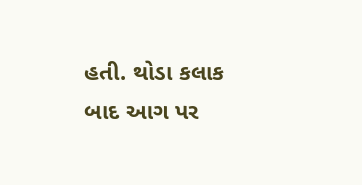હતી. થોડા કલાક બાદ આગ પર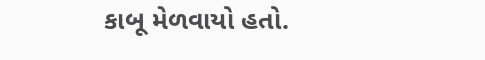કાબૂ મેળવાયો હતો.